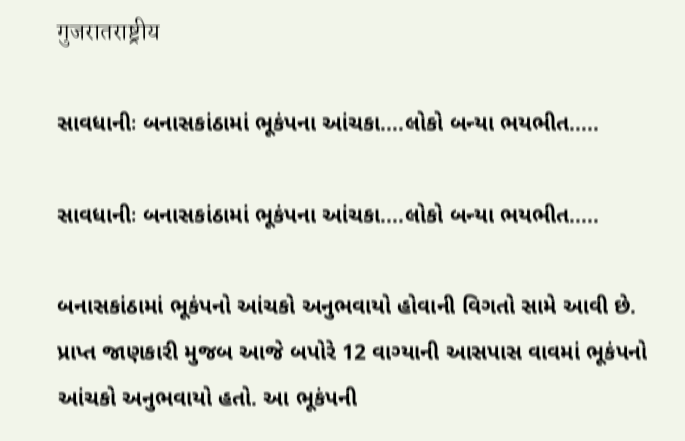गुजरातराष्ट्रीय

સાવધાનીઃ બનાસકાંઠામાં ભૂકંપના આંચકા….લોકો બન્યા ભયભીત…..

સાવધાનીઃ બનાસકાંઠામાં ભૂકંપના આંચકા....લોકો બન્યા ભયભીત.....

બનાસકાંઠામાં ભૂકંપનો આંચકો અનુભવાયો હોવાની વિગતો સામે આવી છે. પ્રાપ્ત જાણકારી મુજબ આજે બપોરે 12 વાગ્યાની આસપાસ વાવમાં ભૂકંપનો આંચકો અનુભવાયો હતો. આ ભૂકંપની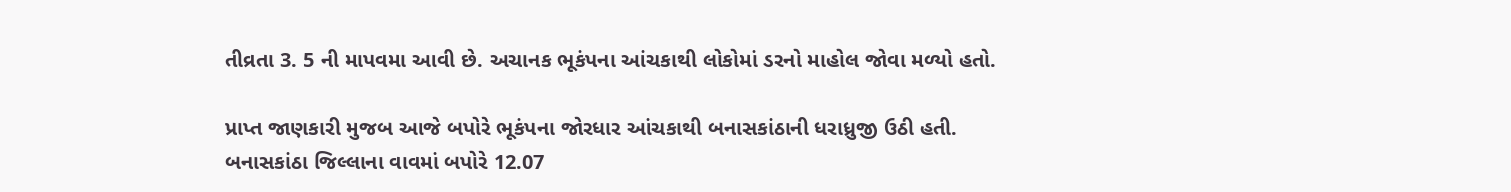તીવ્રતા 3. 5 ની માપવમા આવી છે. અચાનક ભૂકંપના આંચકાથી લોકોમાં ડરનો માહોલ જોવા મળ્યો હતો.

પ્રાપ્ત જાણકારી મુજબ આજે બપોરે ભૂકંપના જોરધાર આંચકાથી બનાસકાંઠાની ધરાધ્રુજી ઉઠી હતી. બનાસકાંઠા જિલ્લાના વાવમાં બપોરે 12.07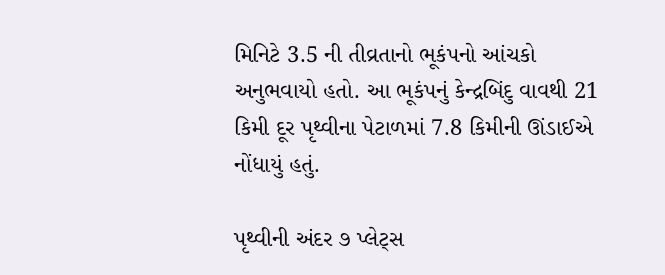મિનિટે 3.5 ની તીવ્રતાનો ભૂકંપનો આંચકો અનુભવાયો હતો. આ ભૂકંપનું કેન્દ્રબિંદુ વાવથી 21 કિમી દૂર પૃથ્વીના પેટાળમાં 7.8 કિમીની ઊંડાઈએ નોંધાયું હતું.

પૃથ્વીની અંદર ૭ પ્લેટ્સ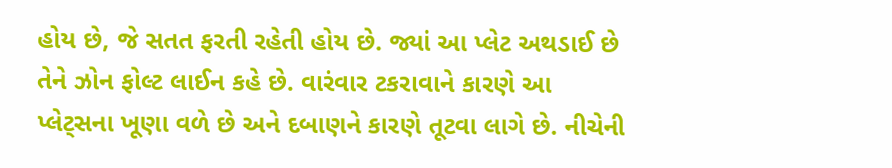હોય છે, જે સતત ફરતી રહેતી હોય છે. જ્યાં આ પ્લેટ અથડાઈ છે તેને ઝોન ફોલ્ટ લાઈન કહે છે. વારંવાર ટકરાવાને કારણે આ પ્લેટ્સના ખૂણા વળે છે અને દબાણને કારણે તૂટવા લાગે છે. નીચેની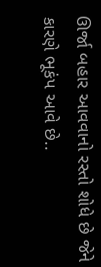ઊર્જા બહાર આવવાનો રસ્તો શોધે છે જેને કારણે ભૂકંપ આવે છે..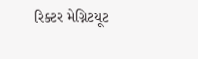રિક્ટર મેગ્નિટયૂટ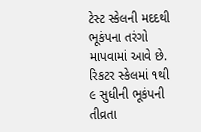ટેસ્ટ સ્કેલની મદદથી ભૂકંપના તરંગો માપવામાં આવે છે. રિકટર સ્કેલમાં ૧થી ૯ સુધીની ભૂકંપની તીવ્રતા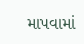માપવામાં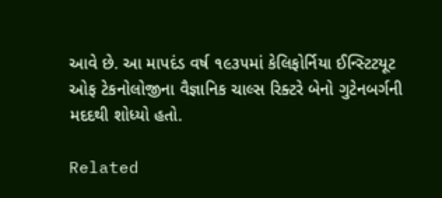આવે છે. આ માપદંડ વર્ષ ૧૯૩૫માં કેલિફોર્નિયા ઈન્સ્ટિટયૂટ ઓફ ટેકનોલોજીના વૈજ્ઞાનિક ચાલ્સ રિક્ટરે બેનો ગુટેનબર્ગની મદદથી શોધ્યો હતો.

Related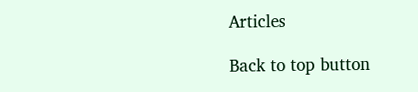Articles

Back to top button